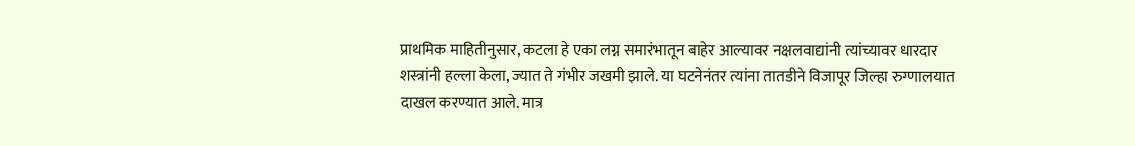प्राथमिक माहितीनुसार, कटला हे एका लग्न समारंभातून बाहेर आल्यावर नक्षलवाद्यांनी त्यांच्यावर धारदार शस्त्रांनी हल्ला केला, ज्यात ते गंभीर जखमी झाले. या घटनेनंतर त्यांना तातडीने विजापूर जिल्हा रुग्णालयात दाखल करण्यात आले. मात्र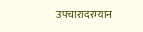उपचारादरम्यान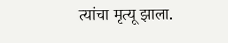त्यांचा मृत्यू झाला.